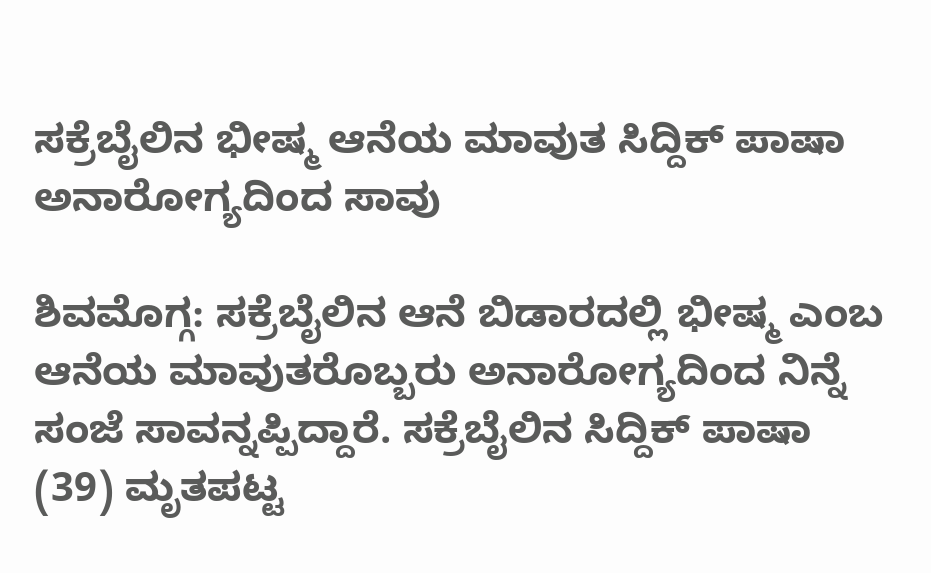ಸಕ್ರೆಬೈಲಿನ ಭೀಷ್ಮ ಆನೆಯ ಮಾವುತ ಸಿದ್ದಿಕ್ ಪಾಷಾ ಅನಾರೋಗ್ಯದಿಂದ ಸಾವು

ಶಿವಮೊಗ್ಗ: ಸಕ್ರೆಬೈಲಿನ ಆನೆ ಬಿಡಾರದಲ್ಲಿ ಭೀಷ್ಮ ಎಂಬ ಆನೆಯ ಮಾವುತರೊಬ್ಬರು ಅನಾರೋಗ್ಯದಿಂದ ನಿನ್ನೆ ಸಂಜೆ ಸಾವನ್ನಪ್ಪಿದ್ದಾರೆ. ಸಕ್ರೆಬೈಲಿನ ಸಿದ್ದಿಕ್ ಪಾಷಾ (39) ಮೃತಪಟ್ಟ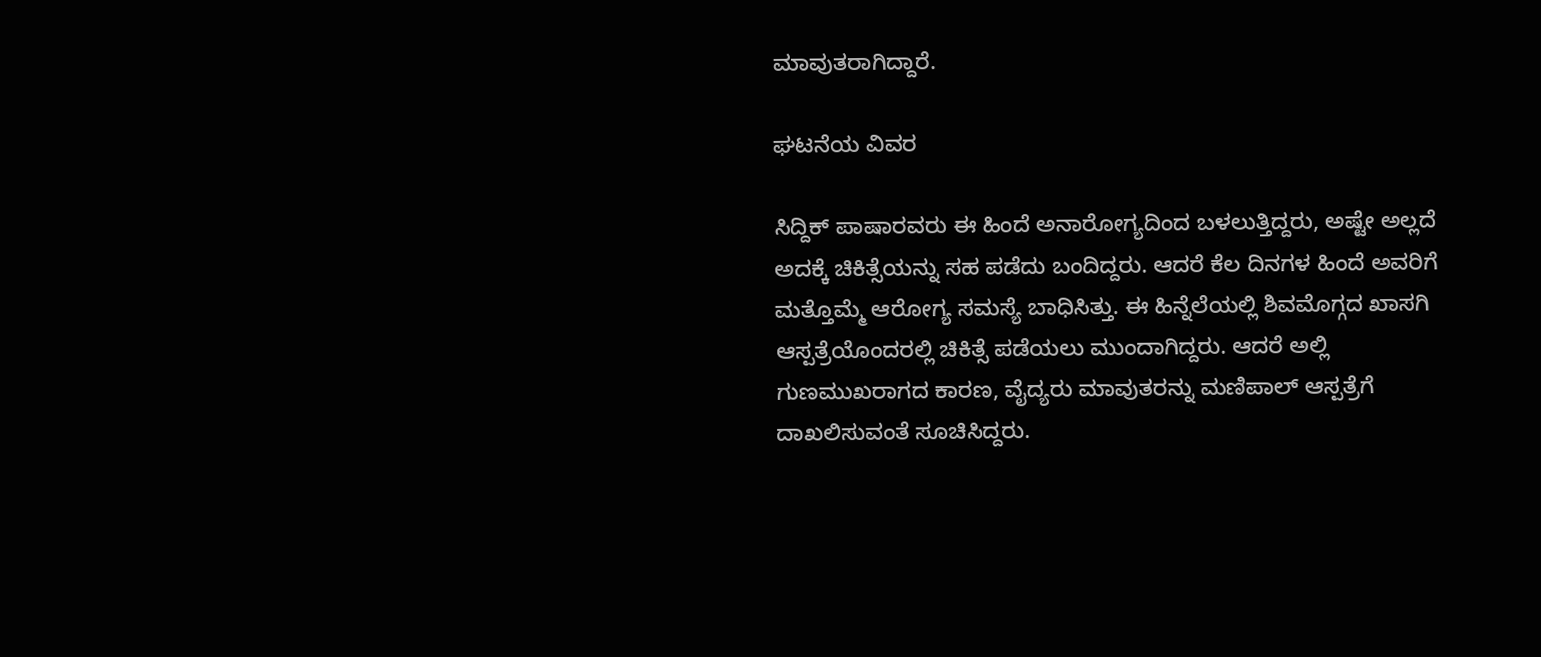ಮಾವುತರಾಗಿದ್ದಾರೆ.

ಘಟನೆಯ ವಿವರ

ಸಿದ್ದಿಕ್ ಪಾಷಾರವರು ಈ ಹಿಂದೆ ಅನಾರೋಗ್ಯದಿಂದ ಬಳಲುತ್ತಿದ್ದರು, ಅಷ್ಟೇ ಅಲ್ಲದೆ ಅದಕ್ಕೆ ಚಿಕಿತ್ಸೆಯನ್ನು ಸಹ ಪಡೆದು ಬಂದಿದ್ದರು. ಆದರೆ ಕೆಲ ದಿನಗಳ ಹಿಂದೆ ಅವರಿಗೆ ಮತ್ತೊಮ್ಮೆ ಆರೋಗ್ಯ ಸಮಸ್ಯೆ ಬಾಧಿಸಿತ್ತು. ಈ ಹಿನ್ನೆಲೆಯಲ್ಲಿ ಶಿವಮೊಗ್ಗದ ಖಾಸಗಿ ಆಸ್ಪತ್ರೆಯೊಂದರಲ್ಲಿ ಚಿಕಿತ್ಸೆ ಪಡೆಯಲು ಮುಂದಾಗಿದ್ದರು. ಆದರೆ ಅಲ್ಲಿ ಗುಣಮುಖರಾಗದ ಕಾರಣ, ವೈದ್ಯರು ಮಾವುತರನ್ನು ಮಣಿಪಾಲ್ ಆಸ್ಪತ್ರೆಗೆ ದಾಖಲಿಸುವಂತೆ ಸೂಚಿಸಿದ್ದರು.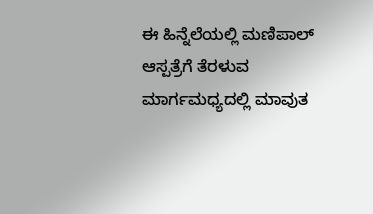ಈ ಹಿನ್ನೆಲೆಯಲ್ಲಿ ಮಣಿಪಾಲ್ ಆಸ್ಪತ್ರೆಗೆ ತೆರಳುವ ಮಾರ್ಗಮಧ್ಯದಲ್ಲಿ ಮಾವುತ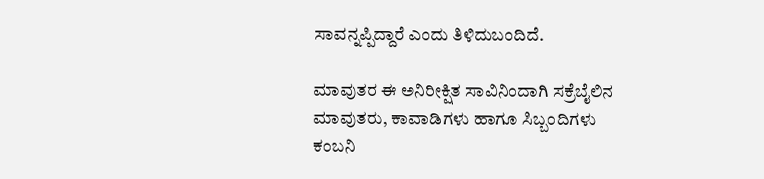ಸಾವನ್ನಪ್ಪಿದ್ದಾರೆ ಎಂದು ತಿಳಿದುಬಂದಿದೆ.

ಮಾವುತರ ಈ ಅನಿರೀಕ್ಷಿತ ಸಾವಿನಿಂದಾಗಿ ಸಕ್ರೆಬೈಲಿನ ಮಾವುತರು, ಕಾವಾಡಿಗಳು ಹಾಗೂ ಸಿಬ್ಬಂದಿಗಳು ಕಂಬನಿ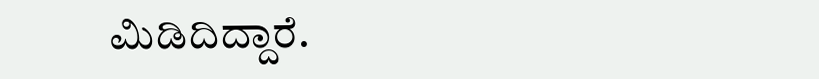ಮಿಡಿದಿದ್ದಾರೆ.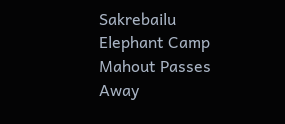Sakrebailu Elephant Camp Mahout Passes Away